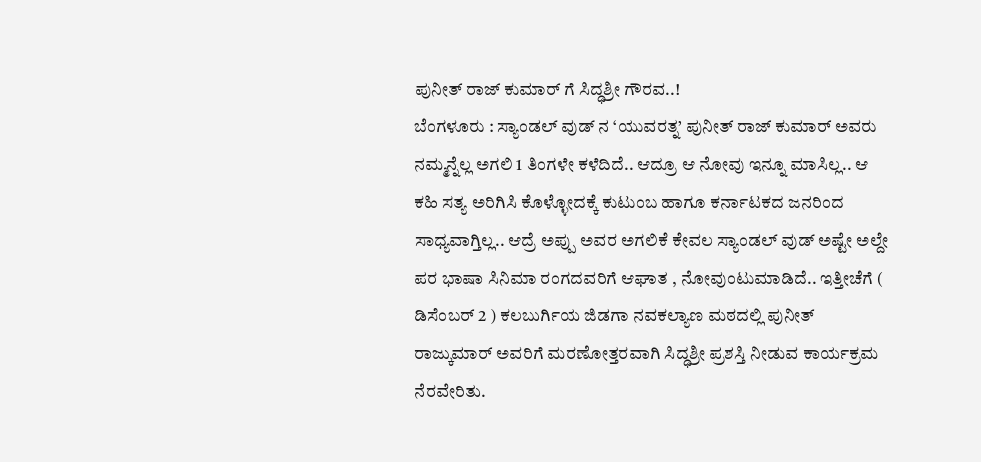ಪುನೀತ್ ರಾಜ್ ಕುಮಾರ್ ಗೆ ಸಿದ್ಧಶ್ರೀ ಗೌರವ..!
ಬೆಂಗಳೂರು : ಸ್ಯಾಂಡಲ್ ವುಡ್ ನ ‘ಯುವರತ್ನ’ ಪುನೀತ್ ರಾಜ್ ಕುಮಾರ್ ಅವರು ನಮ್ಮನ್ನೆಲ್ಲ ಅಗಲಿ 1 ತಿಂಗಳೇ ಕಳೆದಿದೆ.. ಆದ್ರೂ ಆ ನೋವು ಇನ್ನೂ ಮಾಸಿಲ್ಲ.. ಆ ಕಹಿ ಸತ್ಯ ಅರಿಗಿಸಿ ಕೊಳ್ಳೋದಕ್ಕೆ ಕುಟುಂಬ ಹಾಗೂ ಕರ್ನಾಟಕದ ಜನರಿಂದ ಸಾಧ್ಯವಾಗ್ತಿಲ್ಲ.. ಆದ್ರೆ ಅಪ್ಪು ಅವರ ಅಗಲಿಕೆ ಕೇವಲ ಸ್ಯಾಂಡಲ್ ವುಡ್ ಅಷ್ಟೇ ಅಲ್ದೇ ಪರ ಭಾಷಾ ಸಿನಿಮಾ ರಂಗದವರಿಗೆ ಆಘಾತ , ನೋವುಂಟುಮಾಡಿದೆ.. ಇತ್ತೀಚೆಗೆ ( ಡಿಸೆಂಬರ್ 2 ) ಕಲಬುರ್ಗಿಯ ಜಿಡಗಾ ನವಕಲ್ಯಾಣ ಮಠದಲ್ಲಿ ಪುನೀತ್ ರಾಜ್ಕುಮಾರ್ ಅವರಿಗೆ ಮರಣೋತ್ತರವಾಗಿ ಸಿದ್ಧಶ್ರೀ ಪ್ರಶಸ್ತಿ ನೀಡುವ ಕಾರ್ಯಕ್ರಮ ನೆರವೇರಿತು.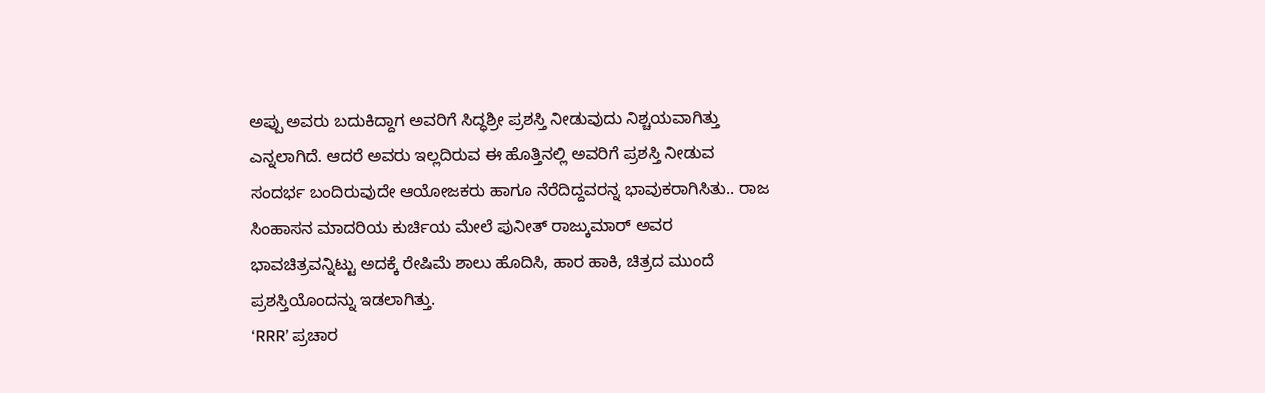ಅಪ್ಪು ಅವರು ಬದುಕಿದ್ದಾಗ ಅವರಿಗೆ ಸಿದ್ಧಶ್ರೀ ಪ್ರಶಸ್ತಿ ನೀಡುವುದು ನಿಶ್ಚಯವಾಗಿತ್ತು ಎನ್ನಲಾಗಿದೆ. ಆದರೆ ಅವರು ಇಲ್ಲದಿರುವ ಈ ಹೊತ್ತಿನಲ್ಲಿ ಅವರಿಗೆ ಪ್ರಶಸ್ತಿ ನೀಡುವ ಸಂದರ್ಭ ಬಂದಿರುವುದೇ ಆಯೋಜಕರು ಹಾಗೂ ನೆರೆದಿದ್ದವರನ್ನ ಭಾವುಕರಾಗಿಸಿತು.. ರಾಜ ಸಿಂಹಾಸನ ಮಾದರಿಯ ಕುರ್ಚಿಯ ಮೇಲೆ ಪುನೀತ್ ರಾಜ್ಕುಮಾರ್ ಅವರ ಭಾವಚಿತ್ರವನ್ನಿಟ್ಟು ಅದಕ್ಕೆ ರೇಷಿಮೆ ಶಾಲು ಹೊದಿಸಿ, ಹಾರ ಹಾಕಿ, ಚಿತ್ರದ ಮುಂದೆ ಪ್ರಶಸ್ತಿಯೊಂದನ್ನು ಇಡಲಾಗಿತ್ತು.
‘RRR’ ಪ್ರಚಾರ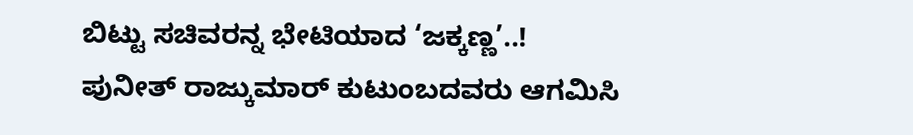ಬಿಟ್ಟು ಸಚಿವರನ್ನ ಭೇಟಿಯಾದ ‘ಜಕ್ಕಣ್ಣ’..!
ಪುನೀತ್ ರಾಜ್ಕುಮಾರ್ ಕುಟುಂಬದವರು ಆಗಮಿಸಿ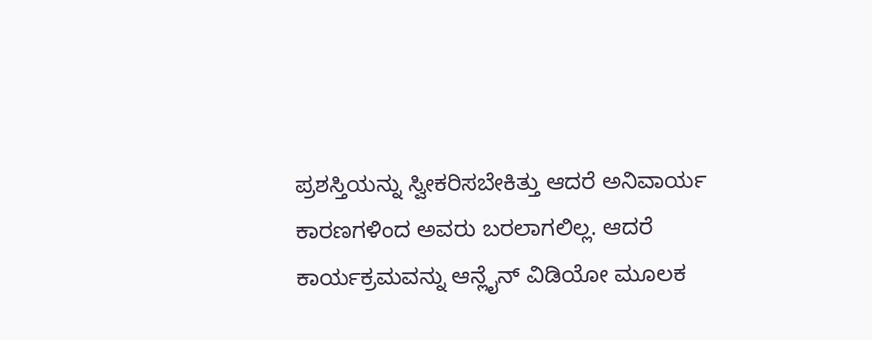ಪ್ರಶಸ್ತಿಯನ್ನು ಸ್ವೀಕರಿಸಬೇಕಿತ್ತು ಆದರೆ ಅನಿವಾರ್ಯ ಕಾರಣಗಳಿಂದ ಅವರು ಬರಲಾಗಲಿಲ್ಲ. ಆದರೆ ಕಾರ್ಯಕ್ರಮವನ್ನು ಆನ್ಲೈನ್ ವಿಡಿಯೋ ಮೂಲಕ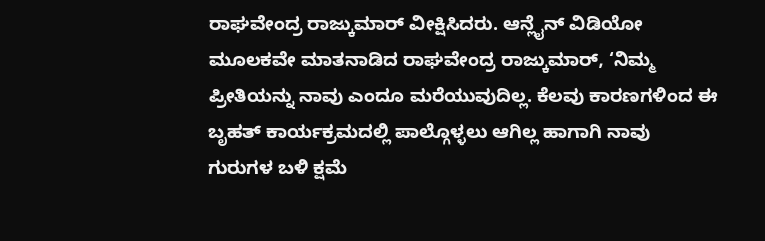ರಾಘವೇಂದ್ರ ರಾಜ್ಕುಮಾರ್ ವೀಕ್ಷಿಸಿದರು. ಆನ್ಲೈನ್ ವಿಡಿಯೋ ಮೂಲಕವೇ ಮಾತನಾಡಿದ ರಾಘವೇಂದ್ರ ರಾಜ್ಕುಮಾರ್, ‘ನಿಮ್ಮ ಪ್ರೀತಿಯನ್ನು ನಾವು ಎಂದೂ ಮರೆಯುವುದಿಲ್ಲ. ಕೆಲವು ಕಾರಣಗಳಿಂದ ಈ ಬೃಹತ್ ಕಾರ್ಯಕ್ರಮದಲ್ಲಿ ಪಾಲ್ಗೊಳ್ಳಲು ಆಗಿಲ್ಲ ಹಾಗಾಗಿ ನಾವು ಗುರುಗಳ ಬಳಿ ಕ್ಷಮೆ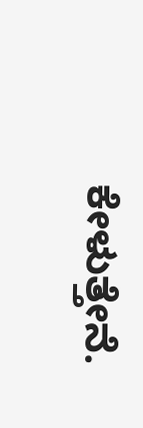ಕೇಳುತ್ತೇನೆ.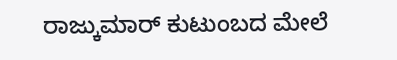ರಾಜ್ಕುಮಾರ್ ಕುಟುಂಬದ ಮೇಲೆ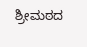ಶ್ರೀಮಠದ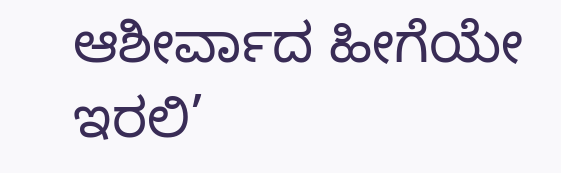ಆಶೀರ್ವಾದ ಹೀಗೆಯೇ ಇರಲಿ’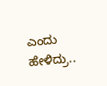ಎಂದು ಹೇಳಿದ್ರು..